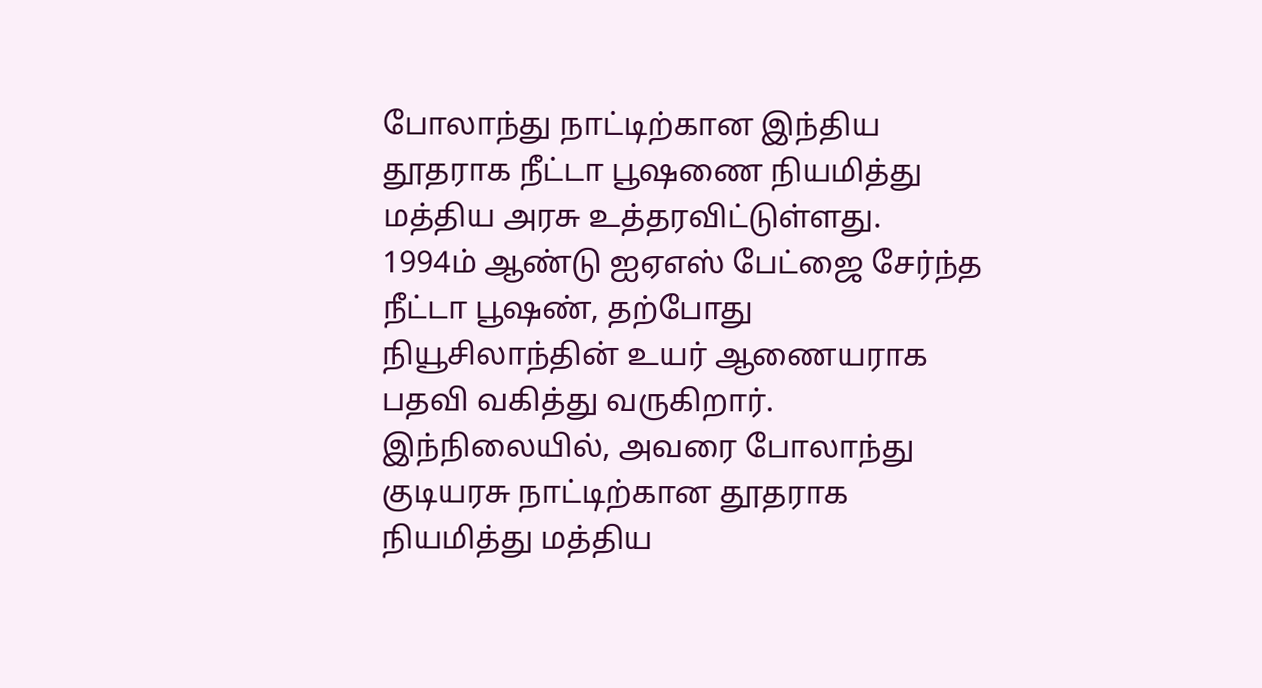போலாந்து நாட்டிற்கான இந்திய தூதராக நீட்டா பூஷணை நியமித்து மத்திய அரசு உத்தரவிட்டுள்ளது.
1994ம் ஆண்டு ஐஏஎஸ் பேட்ஜை சேர்ந்த நீட்டா பூஷண், தற்போது நியூசிலாந்தின் உயர் ஆணையராக பதவி வகித்து வருகிறார். இந்நிலையில், அவரை போலாந்து குடியரசு நாட்டிற்கான தூதராக நியமித்து மத்திய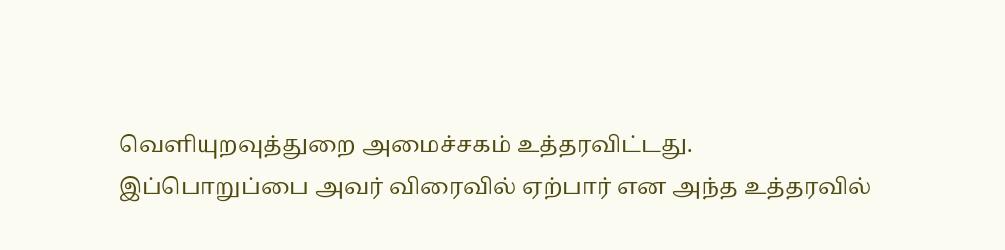வெளியுறவுத்துறை அமைச்சகம் உத்தரவிட்டது.
இப்பொறுப்பை அவர் விரைவில் ஏற்பார் என அந்த உத்தரவில்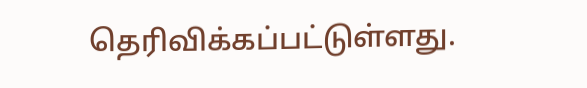தெரிவிக்கப்பட்டுள்ளது.